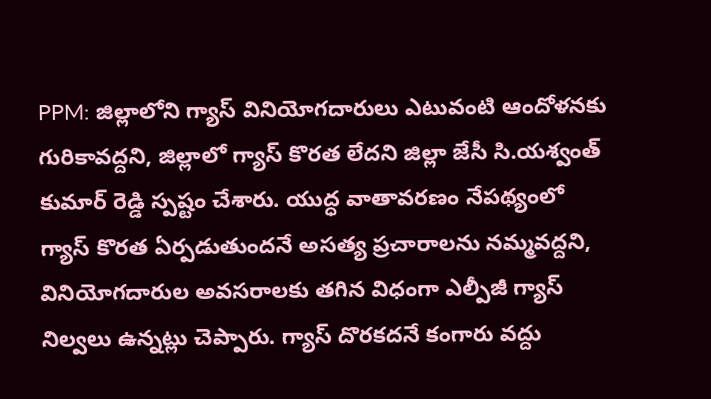PPM: జిల్లాలోని గ్యాస్ వినియోగదారులు ఎటువంటి ఆందోళనకు గురికావద్దని, జిల్లాలో గ్యాస్ కొరత లేదని జిల్లా జేసీ సి.యశ్వంత్ కుమార్ రెడ్డి స్పష్టం చేశారు. యుద్ధ వాతావరణం నేపథ్యంలో గ్యాస్ కొరత ఏర్పడుతుందనే అసత్య ప్రచారాలను నమ్మవద్దని, వినియోగదారుల అవసరాలకు తగిన విధంగా ఎల్పీజీ గ్యాస్ నిల్వలు ఉన్నట్లు చెప్పారు. గ్యాస్ దొరకదనే కంగారు వద్దు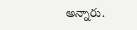అన్నారు.